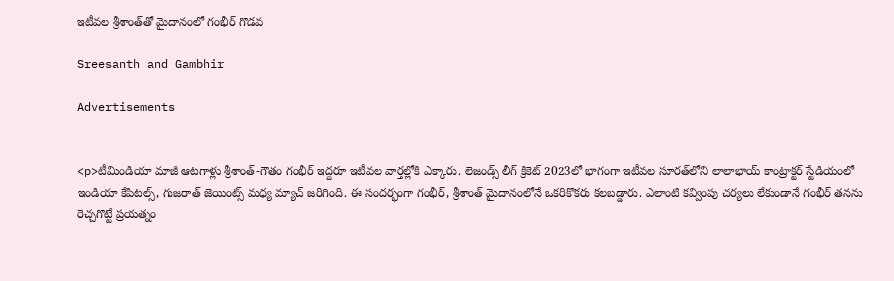ఇటీవల శ్రీశాంత్‌తో మైదానంలో గంభీర్ గొడవ

Sreesanth and Gambhir

Advertisements


<p>టీమిండియా మాజీ ఆటగాళ్లు శ్రీశాంత్-గౌతం గంభీర్ ఇద్దరూ ఇటీవల వార్తల్లోకి ఎక్కారు. లెజండ్స్ లీగ్ క్రికెట్‌ 2023లో భాగంగా ఇటీవల సూరత్‌లోని లాలాభాయ్ కాంట్రాక్టర్ స్టేడియంలో ఇండియా కేపిటల్స్, గుజరాత్ జెయింట్స్ మధ్య మ్యాచ్ జరిగింది. ఈ సందర్భంగా గంభీర్, శ్రీశాంత్ మైదానంలోనే ఒకరికొకరు కలబడ్డారు. ఎలాంటి కవ్వింపు చర్యలు లేకుండానే గంభీర్ తనను రెచ్చగొట్టే ప్రయత్నం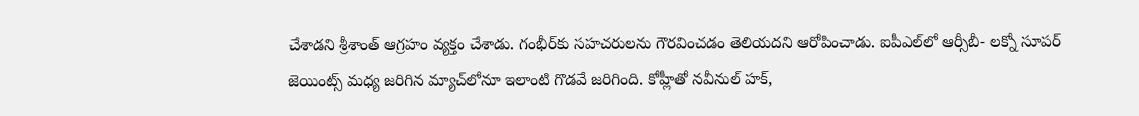చేశాడని శ్రీశాంత్ ఆగ్రహం వ్యక్తం చేశాడు. గంభీర్‌కు సహచరులను గౌరవించడం తెలియదని ఆరోపించాడు. ఐపీఎల్‌లో ఆర్సీబీ- లక్నో సూపర్ జెయింట్స్ మధ్య జరిగిన మ్యాచ్‌లోనూ ఇలాంటి గొడవే జరిగింది. కోహ్లీతో నవీనుల్ హక్,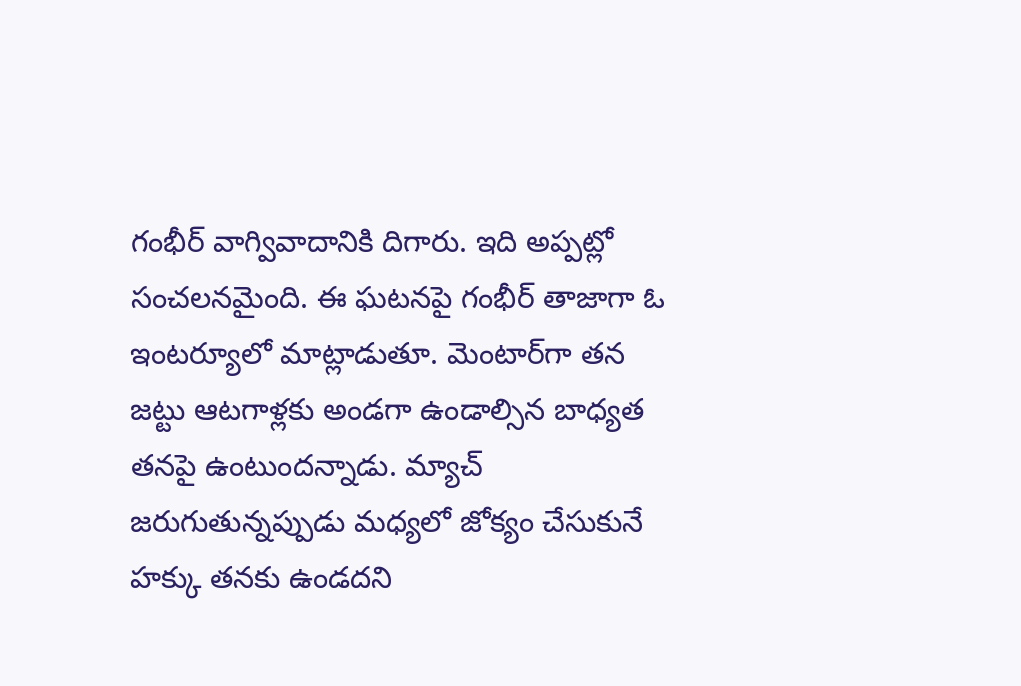గంభీర్ వాగ్వివాదానికి దిగారు. ఇది అప్పట్లో సంచలనమైంది. ఈ ఘటనపై గంభీర్ తాజాగా ఓ ఇంటర్యూలో మాట్లాడుతూ. మెంటార్‌గా తన జట్టు ఆటగాళ్లకు అండగా ఉండాల్సిన బాధ్యత తనపై ఉంటుందన్నాడు. మ్యాచ్ జరుగుతున్నప్పుడు మధ్యలో జోక్యం చేసుకునే హక్కు తనకు ఉండదని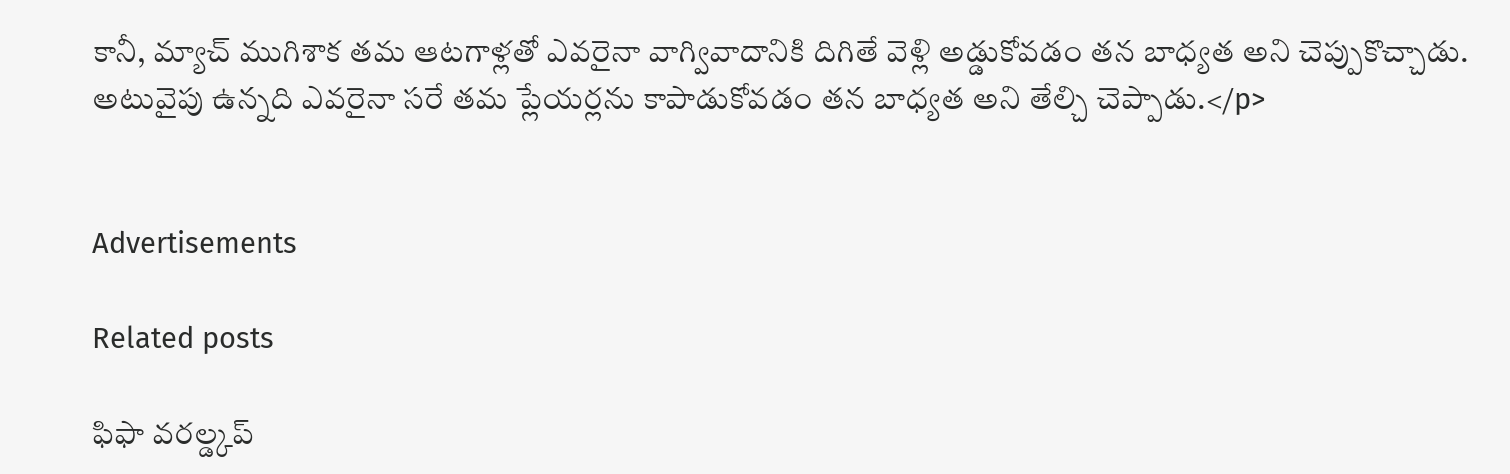కానీ, మ్యాచ్ ముగిశాక తమ ఆటగాళ్లతో ఎవరైనా వాగ్వివాదానికి దిగితే వెళ్లి అడ్డుకోవడం తన బాధ్యత అని చెప్పుకొచ్చాడు. అటువైపు ఉన్నది ఎవరైనా సరే తమ ప్లేయర్లను కాపాడుకోవడం తన బాధ్యత అని తేల్చి చెప్పాడు.</p>


Advertisements

Related posts

ఫిఫా వరల్డ్కప్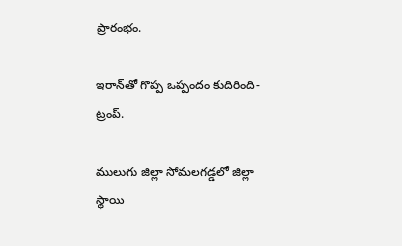ప్రారంభం.

ఇరాన్‌తో గొప్ప ఒప్పందం కుదిరింది-ట్రంప్.

ములుగు జిల్లా సోమలగడ్డలో జిల్లా స్థాయి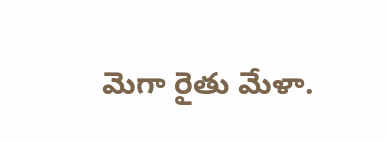మెగా రైతు మేళా.